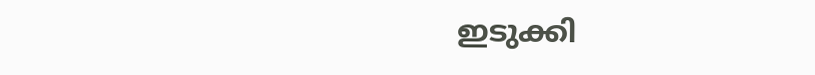ഇടുക്കി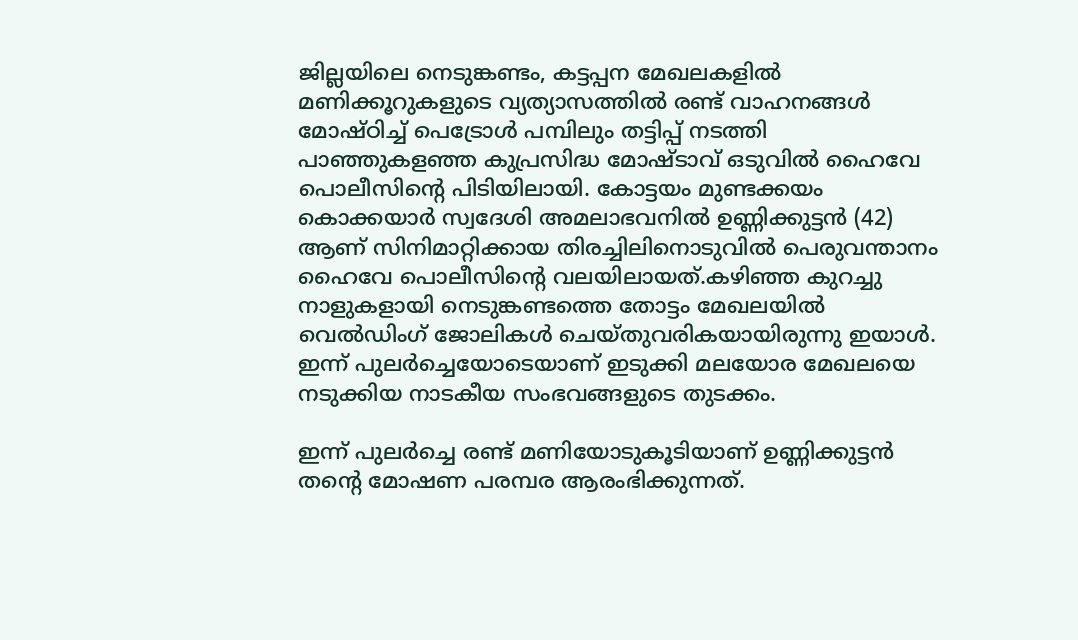ജില്ലയിലെ നെടുങ്കണ്ടം, കട്ടപ്പന മേഖലകളിൽ മണിക്കൂറുകളുടെ വ്യത്യാസത്തിൽ രണ്ട് വാഹനങ്ങൾ മോഷ്ഠിച്ച് പെട്രോൾ പമ്പിലും തട്ടിപ്പ് നടത്തി പാഞ്ഞുകളഞ്ഞ കുപ്രസിദ്ധ മോഷ്ടാവ് ഒടുവിൽ ഹൈവേ പൊലീസിന്റെ പിടിയിലായി. കോട്ടയം മുണ്ടക്കയം കൊക്കയാർ സ്വദേശി അമലാഭവനിൽ ഉണ്ണിക്കുട്ടൻ (42) ആണ് സിനിമാറ്റിക്കായ തിരച്ചിലിനൊടുവിൽ പെരുവന്താനം ഹൈവേ പൊലീസിന്റെ വലയിലായത്.കഴിഞ്ഞ കുറച്ചു നാളുകളായി നെടുങ്കണ്ടത്തെ തോട്ടം മേഖലയിൽ വെൽഡിംഗ് ജോലികൾ ചെയ്തുവരികയായിരുന്നു ഇയാൾ. ഇന്ന് പുലർച്ചെയോടെയാണ് ഇടുക്കി മലയോര മേഖലയെ നടുക്കിയ നാടകീയ സംഭവങ്ങളുടെ തുടക്കം.

ഇന്ന് പുലർച്ചെ രണ്ട് മണിയോടുകൂടിയാണ് ഉണ്ണിക്കുട്ടൻ തന്റെ മോഷണ പരമ്പര ആരംഭിക്കുന്നത്.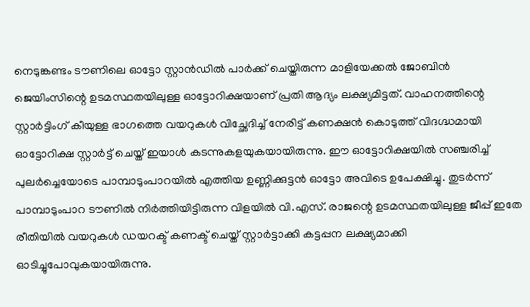നെടുങ്കണ്ടം ടൗണിലെ ഓട്ടോ സ്റ്റാൻഡിൽ പാർക്ക് ചെയ്തിരുന്ന മാളിയേക്കൽ ജോബിൻ ജെയിംസിന്റെ ഉടമസ്ഥതയിലുള്ള ഓട്ടോറിക്ഷയാണ് പ്രതി ആദ്യം ലക്ഷ്യമിട്ടത്. വാഹനത്തിന്റെ സ്റ്റാർട്ടിംഗ് കീയുള്ള ഭാഗത്തെ വയറുകൾ വിച്ഛേദിച്ച് നേരിട്ട് കണക്ഷൻ കൊടുത്ത് വിദഗ്ദ്ധമായി ഓട്ടോറിക്ഷ സ്റ്റാർട്ട് ചെയ്ത് ഇയാൾ കടന്നുകളയുകയായിരുന്നു. ഈ ഓട്ടോറിക്ഷയിൽ സഞ്ചരിച്ച് പുലർച്ചെയോടെ പാമ്പാടുംപാറയിൽ എത്തിയ ഉണ്ണിക്കുട്ടൻ ഓട്ടോ അവിടെ ഉപേക്ഷിച്ചു. തുടർന്ന് പാമ്പാടുംപാറ ടൗണിൽ നിർത്തിയിട്ടിരുന്ന വിളയിൽ വി.എസ്. രാജന്റെ ഉടമസ്ഥതയിലുള്ള ജീപ്പ് ഇതേ രീതിയിൽ വയറുകൾ ഡയറക്ട് കണക്ട് ചെയ്ത് സ്റ്റാർട്ടാക്കി കട്ടപ്പന ലക്ഷ്യമാക്കി ഓടിച്ചുപോവുകയായിരുന്നു.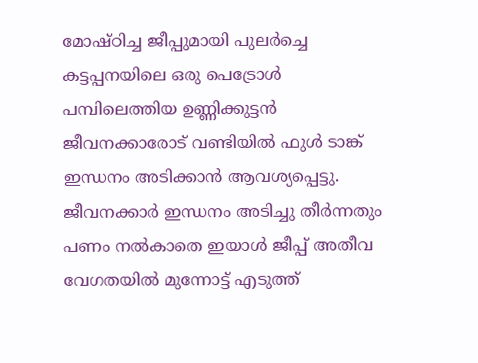മോഷ്ഠിച്ച ജീപ്പുമായി പുലർച്ചെ കട്ടപ്പനയിലെ ഒരു പെട്രോൾ പമ്പിലെത്തിയ ഉണ്ണിക്കുട്ടൻ ജീവനക്കാരോട് വണ്ടിയിൽ ഫുൾ ടാങ്ക് ഇന്ധനം അടിക്കാൻ ആവശ്യപ്പെട്ടു. ജീവനക്കാർ ഇന്ധനം അടിച്ചു തീർന്നതും പണം നൽകാതെ ഇയാൾ ജീപ്പ് അതീവ വേഗതയിൽ മുന്നോട്ട് എടുത്ത്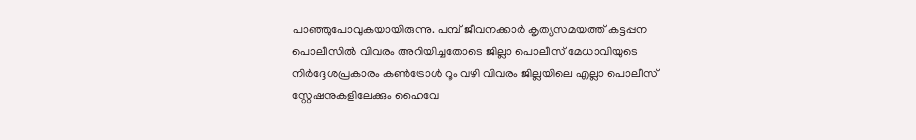പാഞ്ഞുപോവുകയായിരുന്നു. പമ്പ് ജീവനക്കാർ കൃത്യസമയത്ത് കട്ടപ്പന പൊലീസിൽ വിവരം അറിയിച്ചതോടെ ജില്ലാ പൊലീസ് മേധാവിയുടെ നിർദ്ദേശപ്രകാരം കൺട്രോൾ റൂം വഴി വിവരം ജില്ലയിലെ എല്ലാ പൊലീസ് സ്റ്റേഷനുകളിലേക്കും ഹൈവേ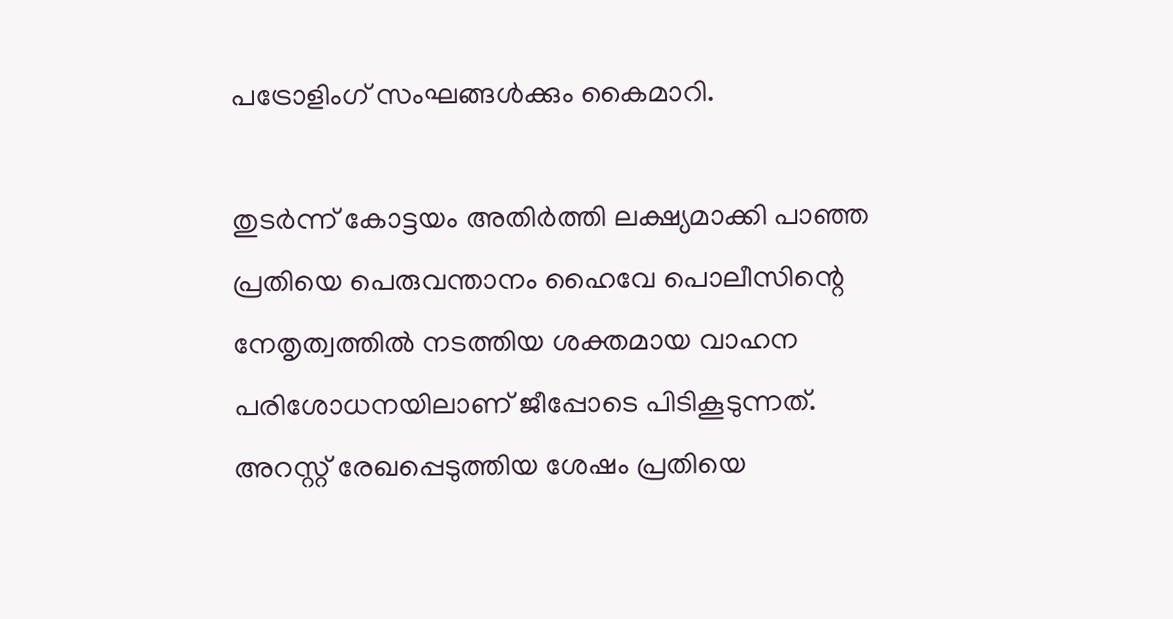പട്രോളിംഗ് സംഘങ്ങൾക്കും കൈമാറി.

തുടർന്ന് കോട്ടയം അതിർത്തി ലക്ഷ്യമാക്കി പാഞ്ഞ പ്രതിയെ പെരുവന്താനം ഹൈവേ പൊലീസിന്റെ നേതൃത്വത്തിൽ നടത്തിയ ശക്തമായ വാഹന പരിശോധനയിലാണ് ജീപ്പോടെ പിടികൂടുന്നത്. അറസ്റ്റ് രേഖപ്പെടുത്തിയ ശേഷം പ്രതിയെ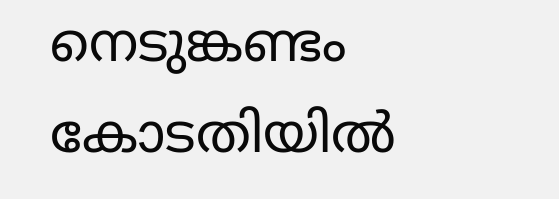നെടുങ്കണ്ടം കോടതിയിൽ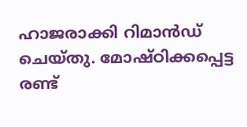ഹാജരാക്കി റിമാൻഡ് ചെയ്തു. മോഷ്ഠിക്കപ്പെട്ട രണ്ട്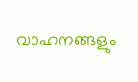വാഹനങ്ങളും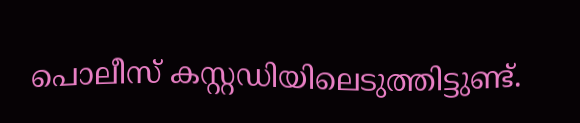പൊലീസ് കസ്റ്റഡിയിലെടുത്തിട്ടുണ്ട്.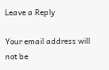Leave a Reply

Your email address will not be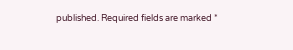published. Required fields are marked *